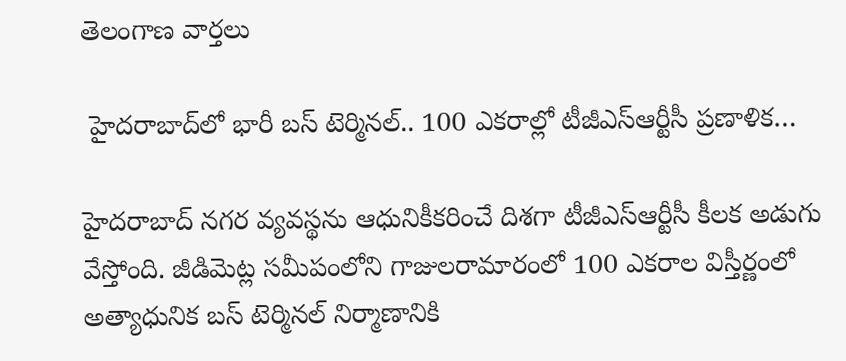తెలంగాణ వార్తలు

 హైదరాబాద్‌లో భారీ బస్ టెర్మినల్.. 100 ఎకరాల్లో టీజీఎస్‌ఆర్టీసీ ప్రణాళిక…

హైదరాబాద్ నగర వ్యవస్థను ఆధునికీకరించే దిశగా టీజీఎస్ఆర్టీసీ కీలక అడుగు వేస్తోంది. జీడిమెట్ల సమీపంలోని గాజులరామారంలో 100 ఎకరాల విస్తీర్ణంలో అత్యాధునిక బస్ టెర్మినల్ నిర్మాణానికి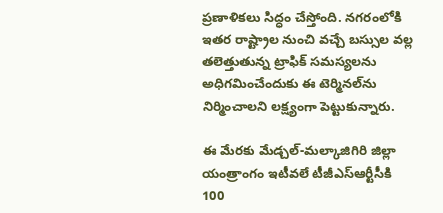ప్రణాళికలు సిద్ధం చేస్తోంది. నగరంలోకి ఇతర రాష్ట్రాల నుంచి వచ్చే బస్సుల వల్ల తలెత్తుతున్న ట్రాఫిక్ సమస్యలను అధిగమించేందుకు ఈ టెర్మినల్‌ను నిర్మించాలని లక్ష్యంగా పెట్టుకున్నారు.

ఈ మేరకు మేడ్చల్-మల్కాజిగిరి జిల్లా యంత్రాంగం ఇటీవలే టీజీఎస్‌ఆర్టీసీకి 100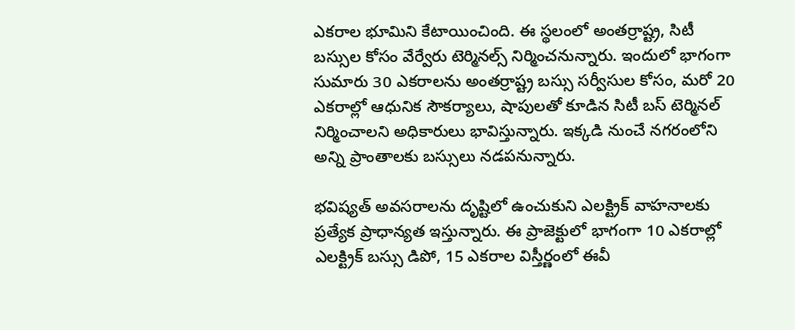ఎకరాల భూమిని కేటాయించింది. ఈ స్థలంలో అంతర్రాష్ట్ర, సిటీ బస్సుల కోసం వేర్వేరు టెర్మినల్స్ నిర్మించనున్నారు. ఇందులో భాగంగా సుమారు 30 ఎకరాలను అంతర్రాష్ట్ర బస్సు సర్వీసుల కోసం, మరో 20 ఎకరాల్లో ఆధునిక సౌకర్యాలు, షాపులతో కూడిన సిటీ బస్ టెర్మినల్ నిర్మించాలని అధికారులు భావిస్తున్నారు. ఇక్కడి నుంచే నగరంలోని అన్ని ప్రాంతాలకు బస్సులు నడపనున్నారు.

భవిష్యత్ అవసరాలను దృష్టిలో ఉంచుకుని ఎలక్ట్రిక్ వాహనాలకు ప్రత్యేక ప్రాధాన్యత ఇస్తున్నారు. ఈ ప్రాజెక్టులో భాగంగా 10 ఎకరాల్లో ఎలక్ట్రిక్ బస్సు డిపో, 15 ఎకరాల విస్తీర్ణంలో ఈవీ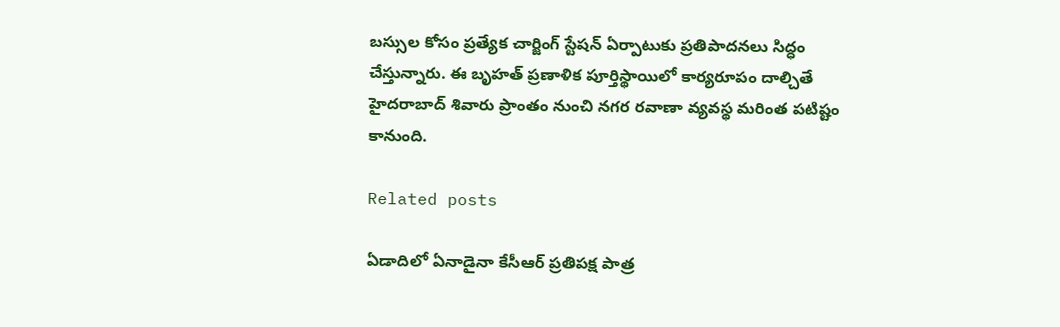బస్సుల కోసం ప్రత్యేక చార్జింగ్ స్టేషన్ ఏర్పాటుకు ప్రతిపాదనలు సిద్ధం చేస్తున్నారు. ఈ బృహత్ ప్రణాళిక పూర్తిస్థాయిలో కార్యరూపం దాల్చితే హైదరాబాద్ శివారు ప్రాంతం నుంచి నగర రవాణా వ్యవస్థ మరింత పటిష్టం కానుంది.

Related posts

ఏడాదిలో ఏనాడైనా కేసీఆర్ ప్రతిపక్ష పాత్ర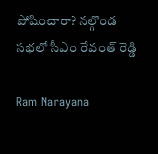పోషించారా? నల్గొండ సభలో సీఎం రేవంత్ రెడ్డి

Ram Narayana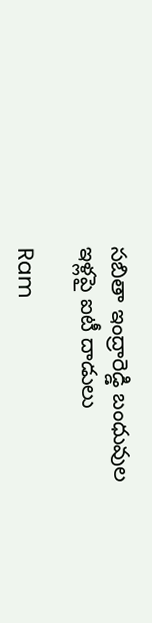సబితా ఇంద్రారెడ్డి బంధువుల ఇళ్లపై ఐటీ దాడులు

Ram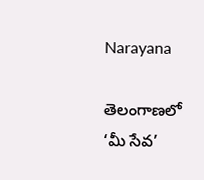Narayana

తెలంగాణ‌లో ‘మీ సేవ‌’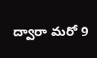ద్వారా మరో 9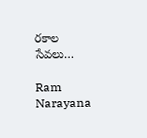ర‌కాల సేవలు…

Ram Narayana